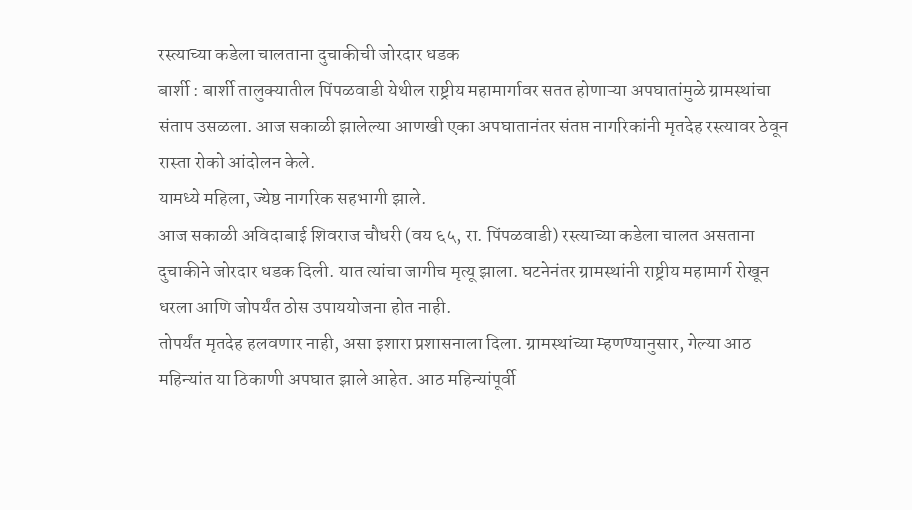रस्त्याच्या कडेला चालताना दुचाकीची जोरदार धडक
बार्शी : बार्शी तालुक्यातील पिंपळवाडी येथील राष्ट्रीय महामार्गावर सतत होणाऱ्या अपघातांमुळे ग्रामस्थांचा संताप उसळला. आज सकाळी झालेल्या आणखी एका अपघातानंतर संतप्त नागरिकांनी मृतदेह रस्त्यावर ठेवून रास्ता रोको आंदोलन केले.
यामध्ये महिला, ज्येष्ठ नागरिक सहभागी झाले.
आज सकाळी अविदाबाई शिवराज चौधरी (वय ६५, रा. पिंपळवाडी) रस्त्याच्या कडेला चालत असताना दुचाकीने जोरदार धडक दिली. यात त्यांचा जागीच मृत्यू झाला. घटनेनंतर ग्रामस्थांनी राष्ट्रीय महामार्ग रोखून धरला आणि जोपर्यंत ठोस उपाययोजना होत नाही.
तोपर्यंत मृतदेह हलवणार नाही, असा इशारा प्रशासनाला दिला. ग्रामस्थांच्या म्हणण्यानुसार, गेल्या आठ महिन्यांत या ठिकाणी अपघात झाले आहेत. आठ महिन्यांपूर्वी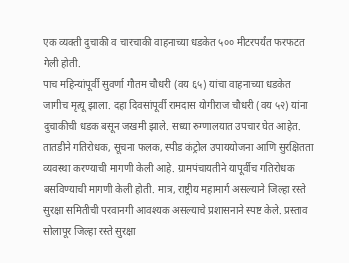एक व्यक्ती दुचाकी व चारचाकी वाहनाच्या धडकेत ५०० मीटरपर्यंत फरफटत गेली होती.
पाच महिन्यांपूर्वी सुवर्णा गौतम चौधरी (वय ६५) यांचा वाहनाच्या धडकेत जागीच मृत्यू झाला. दहा दिवसांपूर्वी रामदास योगीराज चौधरी (वय ५२) यांना दुचाकीची धडक बसून जखमी झाले. सध्या रुग्णालयात उपचार घेत आहेत.
तातडीने गतिरोधक, सूचना फलक, स्पीड कंट्रोल उपाययोजना आणि सुरक्षितता व्यवस्था करण्याची मागणी केली आहे. ग्रामपंचायतीने यापूर्वीच गतिरोधक बसविण्याची मागणी केली होती. मात्र, राष्ट्रीय महामार्ग असल्याने जिल्हा रस्ते सुरक्षा समितीची परवानगी आवश्यक असल्याचे प्रशासनाने स्पष्ट केले. प्रस्ताव सोलापूर जिल्हा रस्ते सुरक्षा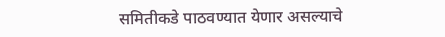समितीकडे पाठवण्यात येणार असल्याचे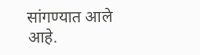सांगण्यात आले आहे.